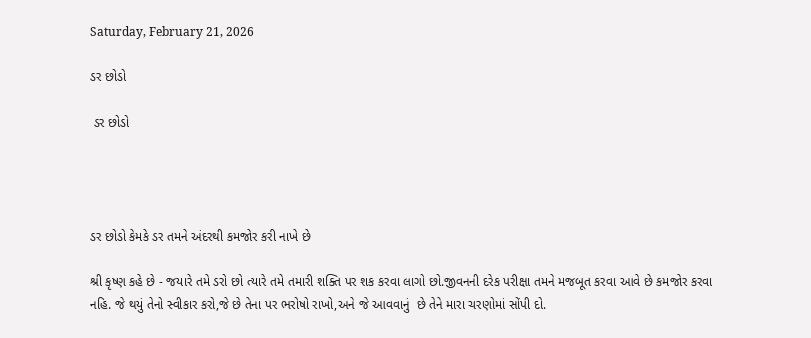Saturday, February 21, 2026

ડર છોડો

 ડર છોડો




ડર છોડો કેમકે ડર તમને અંદરથી કમજોર કરી નાખે છે

શ્રી કૃષ્ણ કહે છે - જયારે તમે ડરો છો ત્યારે તમે તમારી શક્તિ પર શક કરવા લાગો છો.જીવનની દરેક પરીક્ષા તમને મજબૂત કરવા આવે છે કમજોર કરવા નહિ. જે થયું તેનો સ્વીકાર કરો,જે છે તેના પર ભરોષો રાખો,અને જે આવવાનું  છે તેને મારા ચરણોમાં સોંપી દો.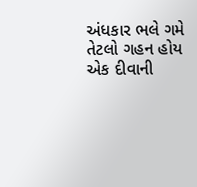અંધકાર ભલે ગમે તેટલો ગહન હોય એક દીવાની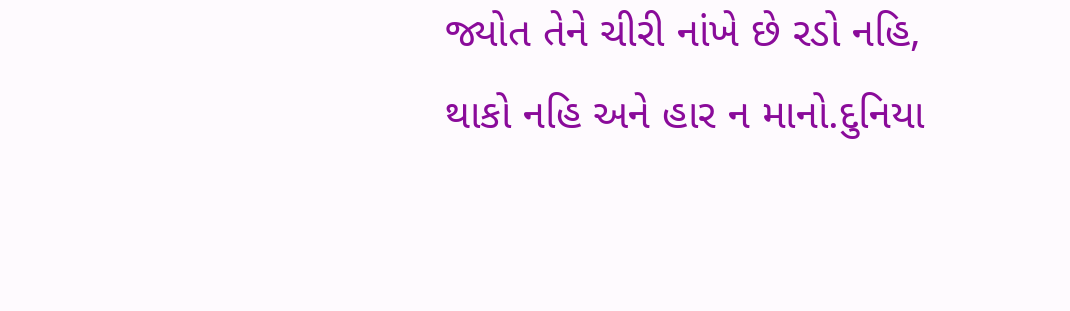જ્યોત તેને ચીરી નાંખે છે રડો નહિ, થાકો નહિ અને હાર ન માનો.દુનિયા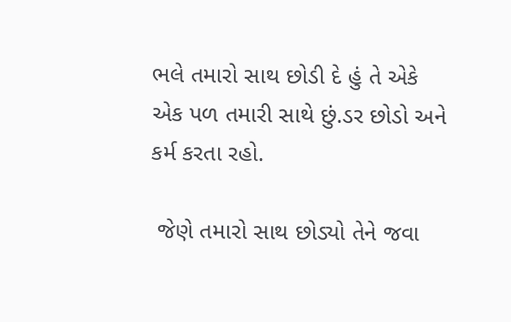ભલે તમારો સાથ છોડી દે હું તે એકે એક પળ તમારી સાથે છું.ડર છોડો અને કર્મ કરતા રહો.

 જેણે તમારો સાથ છોડ્યો તેને જવા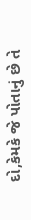દો,કેમકે જે પોતાનું છે તે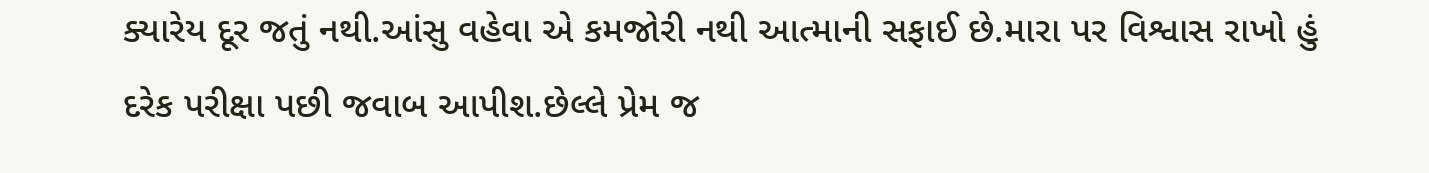ક્યારેય દૂર જતું નથી.આંસુ વહેવા એ કમજોરી નથી આત્માની સફાઈ છે.મારા પર વિશ્વાસ રાખો હું દરેક પરીક્ષા પછી જવાબ આપીશ.છેલ્લે પ્રેમ જ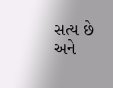સત્ય છે અને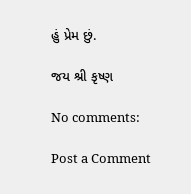હું પ્રેમ છું.

જય શ્રી કૃષ્ણ

No comments:

Post a Comment